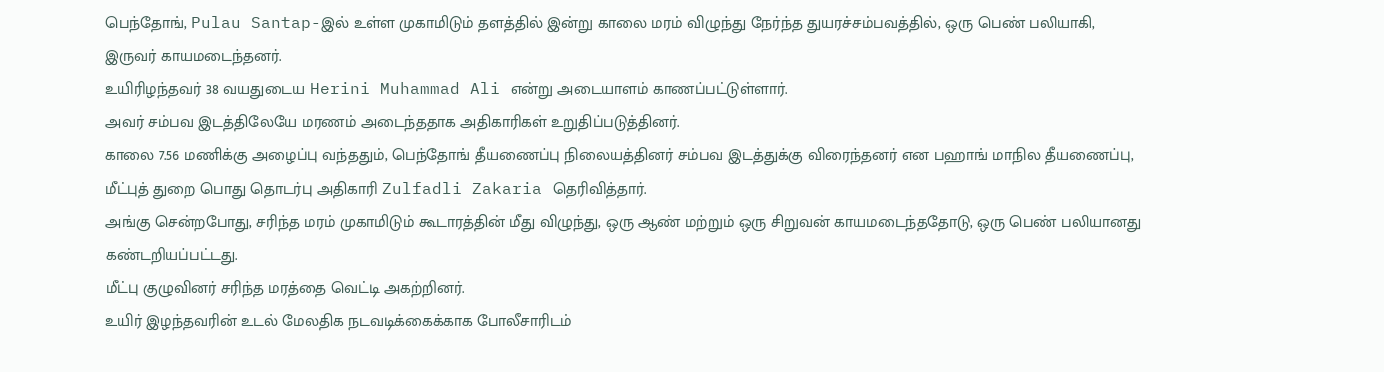பெந்தோங், Pulau Santap-இல் உள்ள முகாமிடும் தளத்தில் இன்று காலை மரம் விழுந்து நேர்ந்த துயரச்சம்பவத்தில், ஒரு பெண் பலியாகி, இருவர் காயமடைந்தனர்.
உயிரிழந்தவர் 38 வயதுடைய Herini Muhammad Ali என்று அடையாளம் காணப்பட்டுள்ளார்.
அவர் சம்பவ இடத்திலேயே மரணம் அடைந்ததாக அதிகாரிகள் உறுதிப்படுத்தினர்.
காலை 7.56 மணிக்கு அழைப்பு வந்ததும், பெந்தோங் தீயணைப்பு நிலையத்தினர் சம்பவ இடத்துக்கு விரைந்தனர் என பஹாங் மாநில தீயணைப்பு, மீட்புத் துறை பொது தொடர்பு அதிகாரி Zulfadli Zakaria தெரிவித்தார்.
அங்கு சென்றபோது, சரிந்த மரம் முகாமிடும் கூடாரத்தின் மீது விழுந்து, ஒரு ஆண் மற்றும் ஒரு சிறுவன் காயமடைந்ததோடு, ஒரு பெண் பலியானது கண்டறியப்பட்டது.
மீட்பு குழுவினர் சரிந்த மரத்தை வெட்டி அகற்றினர்.
உயிர் இழந்தவரின் உடல் மேலதிக நடவடிக்கைக்காக போலீசாரிடம்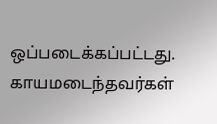ஒப்படைக்கப்பட்டது. காயமடைந்தவர்கள்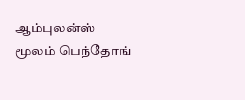ஆம்புலன்ஸ் மூலம் பெந்தோங்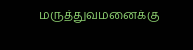மருத்துவமனைக்கு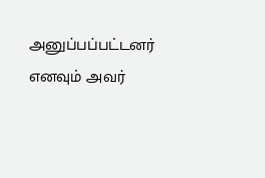அனுப்பப்பட்டனர் எனவும் அவர்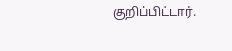குறிப்பிட்டார்.